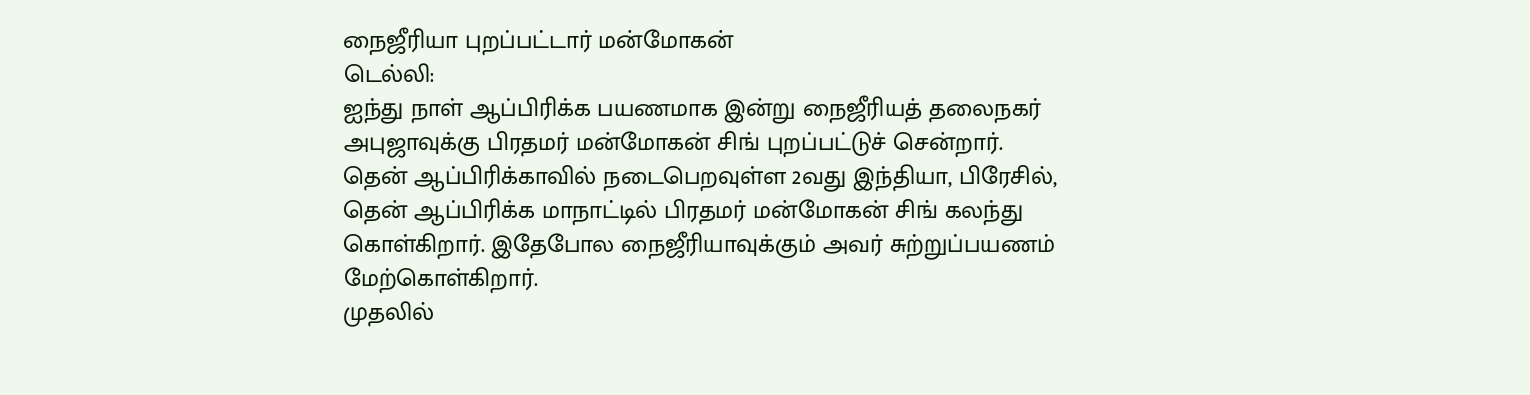நைஜீரியா புறப்பட்டார் மன்மோகன்
டெல்லி:
ஐந்து நாள் ஆப்பிரிக்க பயணமாக இன்று நைஜீரியத் தலைநகர் அபுஜாவுக்கு பிரதமர் மன்மோகன் சிங் புறப்பட்டுச் சென்றார்.
தென் ஆப்பிரிக்காவில் நடைபெறவுள்ள 2வது இந்தியா, பிரேசில், தென் ஆப்பிரிக்க மாநாட்டில் பிரதமர் மன்மோகன் சிங் கலந்து கொள்கிறார். இதேபோல நைஜீரியாவுக்கும் அவர் சுற்றுப்பயணம் மேற்கொள்கிறார்.
முதலில்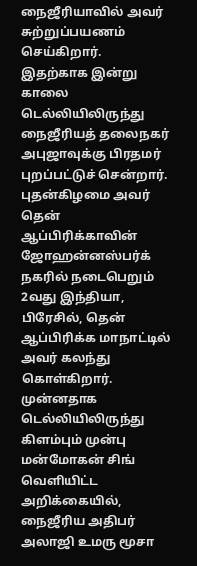நைஜீரியாவில் அவர் சுற்றுப்பயணம் செய்கிறார். இதற்காக இன்று காலை டெல்லியிலிருந்து நைஜீரியத் தலைநகர் அபுஜாவுக்கு பிரதமர் புறப்பட்டுச் சென்றார். புதன்கிழமை அவர் தென் ஆப்பிரிக்காவின் ஜோஹன்னஸ்பர்க் நகரில் நடைபெறும் 2வது இந்தியா, பிரேசில், தென் ஆப்பிரிக்க மாநாட்டில் அவர் கலந்து கொள்கிறார்.
முன்னதாக டெல்லியிலிருந்து கிளம்பும் முன்பு மன்மோகன் சிங் வெளியிட்ட அறிக்கையில், நைஜீரிய அதிபர் அலாஜி உமரு மூசா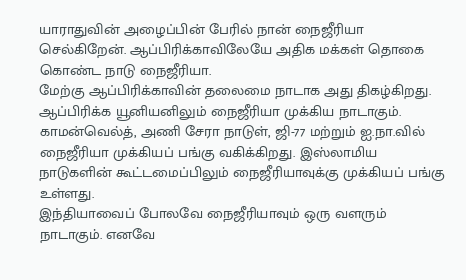யாராதுவின் அழைப்பின் பேரில் நான் நைஜீரியா செல்கிறேன். ஆப்பிரிக்காவிலேயே அதிக மக்கள் தொகை கொண்ட நாடு நைஜீரியா.
மேற்கு ஆப்பிரிக்காவின் தலைமை நாடாக அது திகழ்கிறது. ஆப்பிரிக்க யூனியனிலும் நைஜீரியா முக்கிய நாடாகும். காமன்வெல்த், அணி சேரா நாடுள், ஜி-77 மற்றும் ஐ.நா.வில் நைஜீரியா முக்கியப் பங்கு வகிக்கிறது. இஸ்லாமிய நாடுகளின் கூட்டமைப்பிலும் நைஜீரியாவுக்கு முக்கியப் பங்கு உள்ளது.
இந்தியாவைப் போலவே நைஜீரியாவும் ஒரு வளரும் நாடாகும். எனவே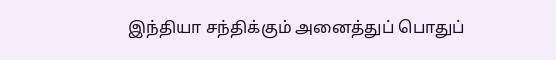இந்தியா சந்திக்கும் அனைத்துப் பொதுப்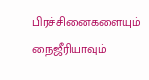பிரச்சினைகளையும் நைஜீரியாவும்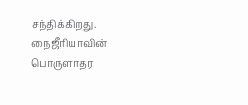சந்திக்கிறது.
நைஜீரியாவின் பொருளாதர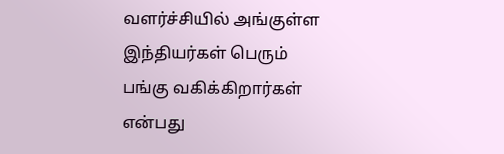வளர்ச்சியில் அங்குள்ள இந்தியர்கள் பெரும் பங்கு வகிக்கிறார்கள் என்பது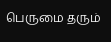பெருமை தரும்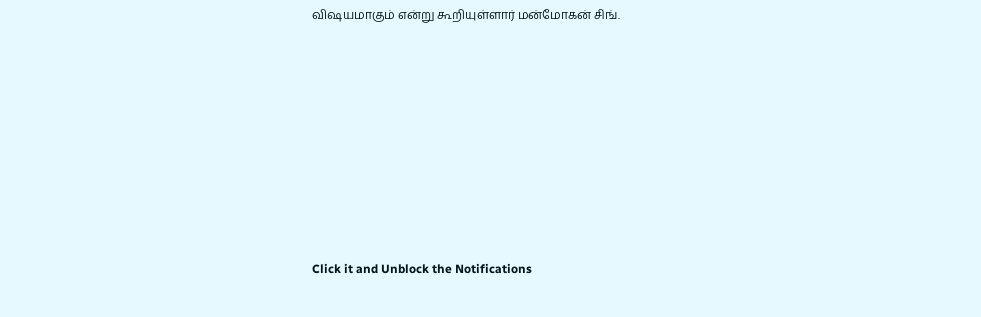விஷயமாகும் என்று கூறியுள்ளார் மன்மோகன் சிங்.












Click it and Unblock the Notifications